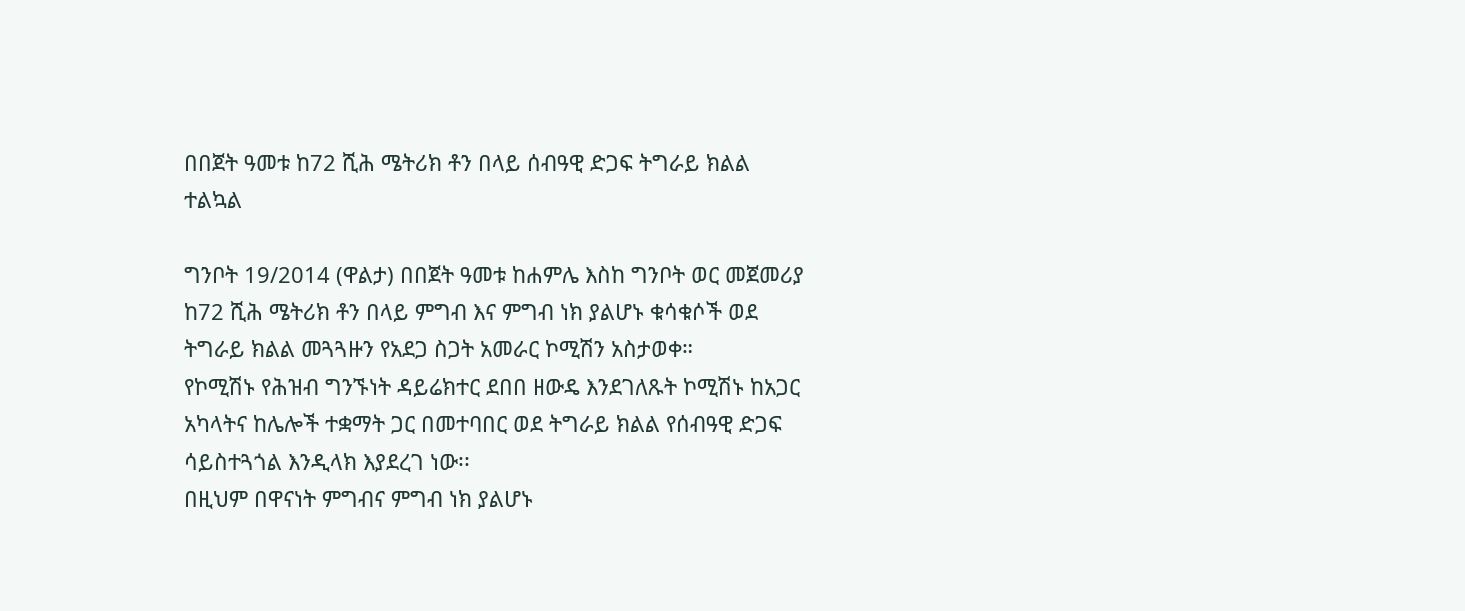በበጀት ዓመቱ ከ72 ሺሕ ሜትሪክ ቶን በላይ ሰብዓዊ ድጋፍ ትግራይ ክልል ተልኳል

ግንቦት 19/2014 (ዋልታ) በበጀት ዓመቱ ከሐምሌ እስከ ግንቦት ወር መጀመሪያ ከ72 ሺሕ ሜትሪክ ቶን በላይ ምግብ እና ምግብ ነክ ያልሆኑ ቁሳቁሶች ወደ ትግራይ ክልል መጓጓዙን የአደጋ ስጋት አመራር ኮሚሽን አስታወቀ።
የኮሚሽኑ የሕዝብ ግንኙነት ዳይሬክተር ደበበ ዘውዴ እንደገለጹት ኮሚሽኑ ከአጋር አካላትና ከሌሎች ተቋማት ጋር በመተባበር ወደ ትግራይ ክልል የሰብዓዊ ድጋፍ ሳይስተጓጎል እንዲላክ እያደረገ ነው፡፡
በዚህም በዋናነት ምግብና ምግብ ነክ ያልሆኑ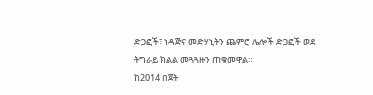ድጋፎች፣ ነዳጅና መድሃኒትን ጨምሮ ሌሎች ድጋፎች ወደ ትግራይ ክልል መጓጓዙን ጠቁመዋል።
ከ2014 በጀት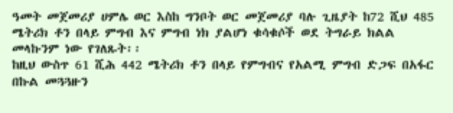ዓመት መጀመሪያ ሀምሌ ወር እስከ ግንቦት ወር መጀመሪያ ባሉ ጊዜያት ከ72 ሺህ 485 ሜትሪክ ቶን በላይ ምግብ እና ምግብ ነክ ያልሆነ ቁሳቁሶች ወደ ትግራይ ክልል መላኩንም ነው የገለጹት፡፡
ከዚህ ውስጥ 61 ሺሕ 442 ሜትሪክ ቶን በላይ የምግብና የአልሚ ምግብ ድጋፍ በአፋር በኩል መጓጓዙን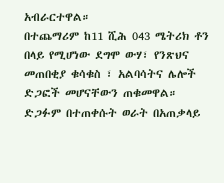አብራርተዋል።
በተጨማሪም ከ11 ሺሕ 043 ሜትሪክ ቶን በላይ የሚሆነው ደግሞ ውሃ፣ የንጽህና መጠበቂያ ቁሳቁስ ፣ አልባሳትና ሌሎች ድጋፎች መሆናቸውን ጠቁመዋል።
ድጋፉም በተጠቀሱት ወራት በአጠቃላይ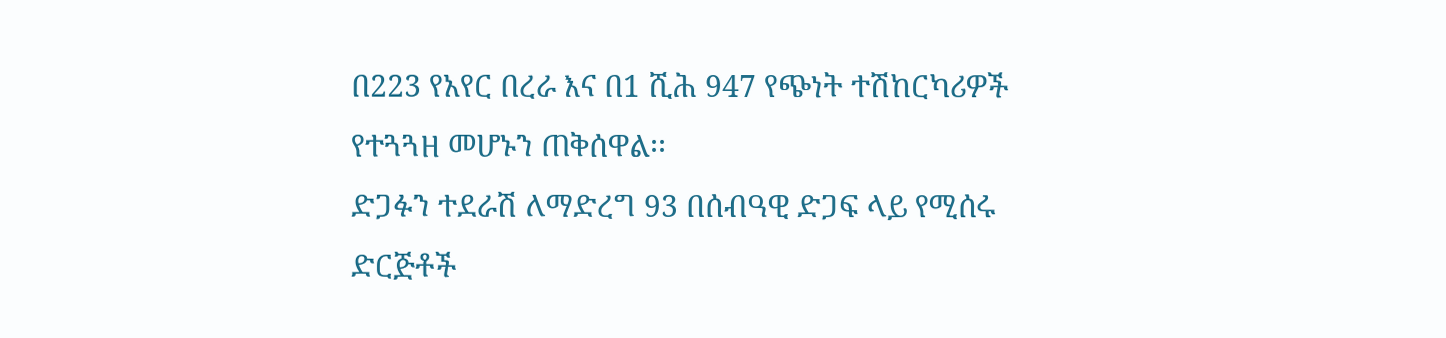በ223 የአየር በረራ እና በ1 ሺሕ 947 የጭነት ተሽከርካሪዎች የተጓጓዘ መሆኑን ጠቅሰዋል፡፡
ድጋፉን ተደራሽ ለማድረግ 93 በሰብዓዊ ድጋፍ ላይ የሚሰሩ ድርጅቶች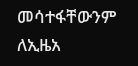መሳተፋቸውንም ለኢዜአ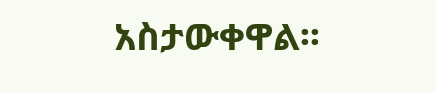አስታውቀዋል፡፡